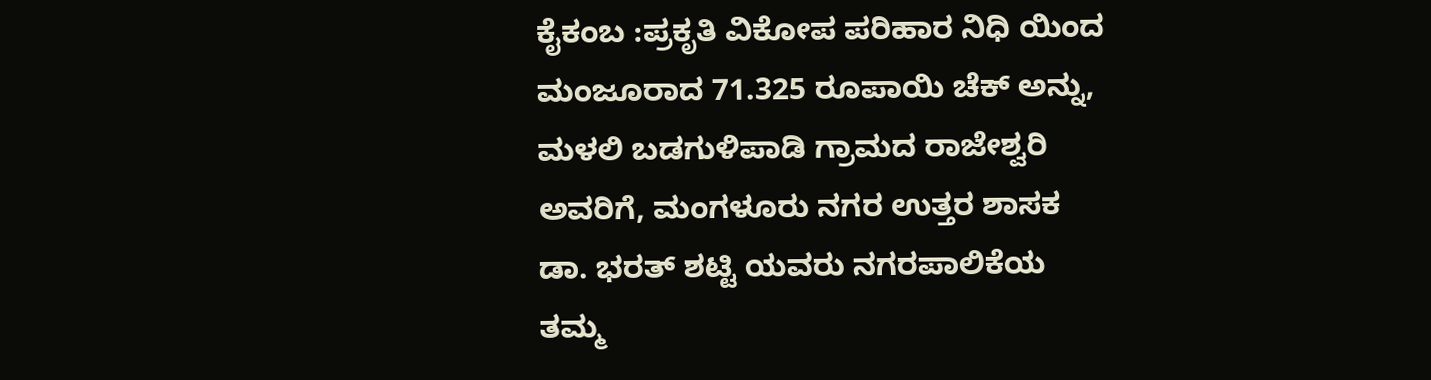ಕೈಕಂಬ :ಪ್ರಕೃತಿ ವಿಕೋಪ ಪರಿಹಾರ ನಿಧಿ ಯಿಂದ ಮಂಜೂರಾದ 71.325 ರೂಪಾಯಿ ಚೆಕ್ ಅನ್ನು, ಮಳಲಿ ಬಡಗುಳಿಪಾಡಿ ಗ್ರಾಮದ ರಾಜೇಶ್ವರಿ ಅವರಿಗೆ, ಮಂಗಳೂರು ನಗರ ಉತ್ತರ ಶಾಸಕ ಡಾ. ಭರತ್ ಶಟ್ಟಿ ಯವರು ನಗರಪಾಲಿಕೆಯ ತಮ್ಮ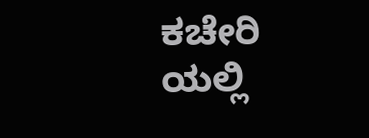ಕಚೇರಿ ಯಲ್ಲಿ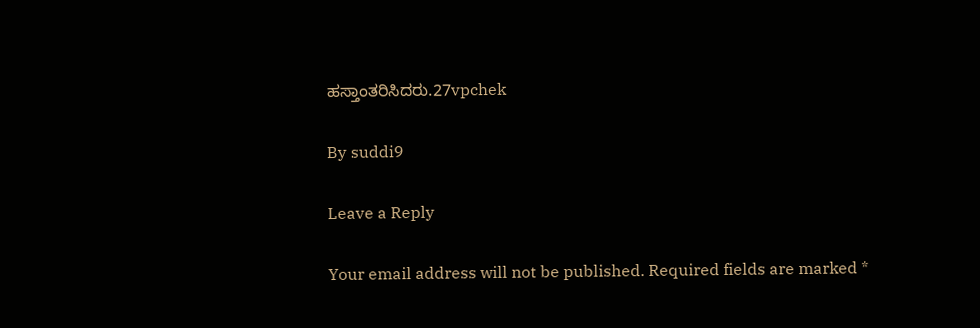ಹಸ್ತಾಂತರಿಸಿದರು.27vpchek

By suddi9

Leave a Reply

Your email address will not be published. Required fields are marked *